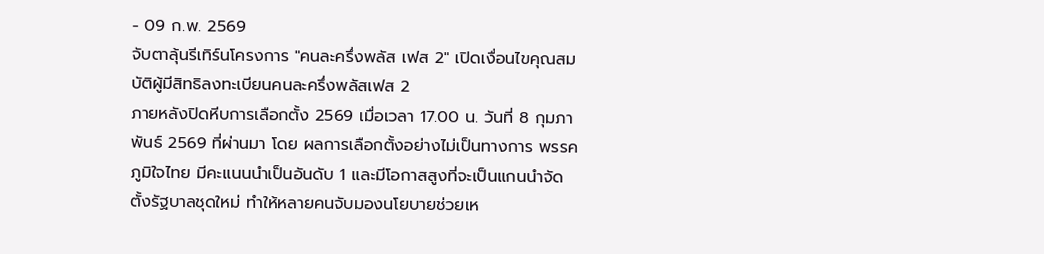- 09 ก.พ. 2569
จับตาลุ้นรีเทิร์นโครงการ "คนละครึ่งพลัส เฟส 2" เปิดเงื่อนไขคุณสมบัติผู้มีสิทธิลงทะเบียนคนละครึ่งพลัสเฟส 2
ภายหลังปิดหีบการเลือกตั้ง 2569 เมื่อเวลา 17.00 น. วันที่ 8 กุมภาพันธ์ 2569 ที่ผ่านมา โดย ผลการเลือกตั้งอย่างไม่เป็นทางการ พรรคภูมิใจไทย มีคะแนนนำเป็นอันดับ 1 และมีโอกาสสูงที่จะเป็นแกนนำจัดตั้งรัฐบาลชุดใหม่ ทำให้หลายคนจับมองนโยบายช่วยเห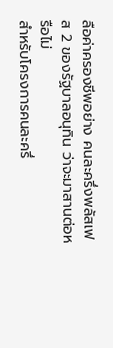ลือค่าครองชีพอย่าง คนละครึ่งพลัสเฟส 2 ของรัฐบาลอนุทิน ว่าจะมาสานต่อหรือไม่
สำหรับโครงการคนละครึ่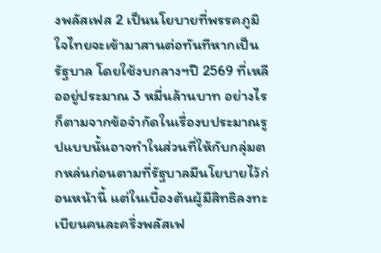งพลัสเฟส 2 เป็นนโยบายที่พรรคภูมิใจไทยจะเข้ามาสานต่อทันทีหากเป็นรัฐบาล โดยใช้งบกลางฯปี 2569 ที่เหลืออยู่ประมาณ 3 หมื่นล้านบาท อย่างไรก็ตามจากข้อจำกัดในเรื่องบประมาณรูปแบบนั้นอาจทำในส่วนที่ให้กับกลุ่มตกหล่นก่อนตามที่รัฐบาลมีนโยบายไว้ก่อนหน้านี้ แต่ในเบื้องต้นผู้มีสิทธิลงทะเบียนคนละครึ่งพลัสเฟ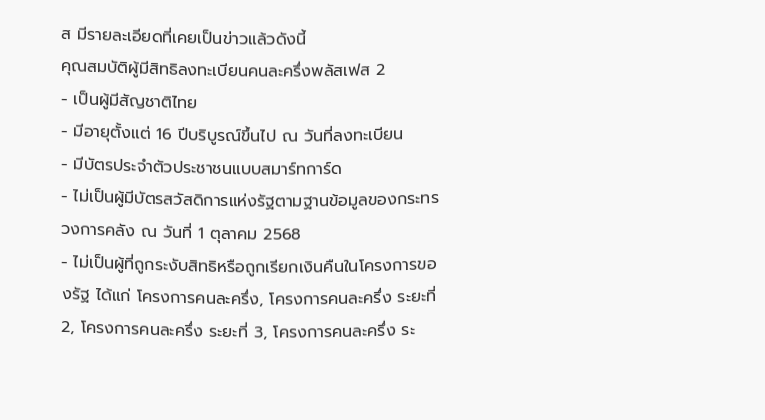ส มีรายละเอียดที่เคยเป็นข่าวแล้วดังนี้
คุณสมบัติผู้มีสิทธิลงทะเบียนคนละครึ่งพลัสเฟส 2
- เป็นผู้มีสัญชาติไทย
- มีอายุตั้งแต่ 16 ปีบริบูรณ์ขึ้นไป ณ วันที่ลงทะเบียน
- มีบัตรประจำตัวประชาชนแบบสมาร์ทการ์ด
- ไม่เป็นผู้มีบัตรสวัสดิการแห่งรัฐตามฐานข้อมูลของกระทรวงการคลัง ณ วันที่ 1 ตุลาคม 2568
- ไม่เป็นผู้ที่ถูกระงับสิทธิหรือถูกเรียกเงินคืนในโครงการของรัฐ ได้แก่ โครงการคนละครึ่ง, โครงการคนละครึ่ง ระยะที่ 2, โครงการคนละครึ่ง ระยะที่ 3, โครงการคนละครึ่ง ระ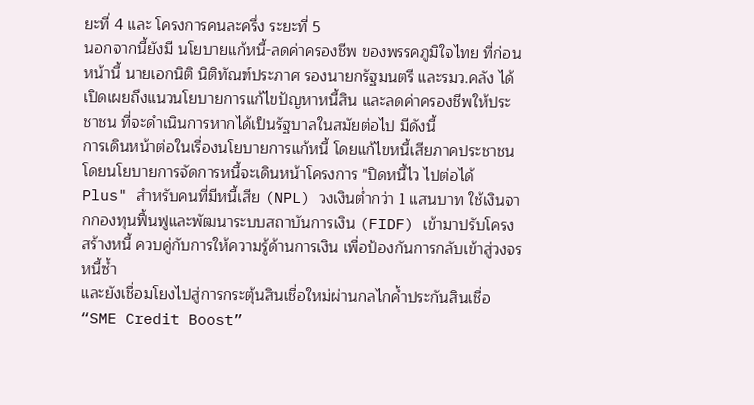ยะที่ 4 และ โครงการคนละครึ่ง ระยะที่ 5
นอกจากนี้ยังมี นโยบายแก้หนี้-ลดค่าครองชีพ ของพรรคภูมิใจไทย ที่ก่อนหน้านี้ นายเอกนิติ นิติทัณฑ์ประภาศ รองนายกรัฐมนตรี และรมว.คลัง ได้เปิดเผยถึงแนวนโยบายการแก้ไขปัญหาหนี้สิน และลดค่าครองชีพให้ประชาชน ที่จะดำเนินการหากได้เป็นรัฐบาลในสมัยต่อไป มีดังนี้
การเดินหน้าต่อในเรื่องนโยบายการแก้หนี้ โดยแก้ไขหนี้เสียภาคประชาชน โดยนโยบายการจัดการหนี้จะเดินหน้าโครงการ "ปิดหนี้ไว ไปต่อได้ Plus" สำหรับคนที่มีหนี้เสีย (NPL) วงเงินต่ำกว่า 1 แสนบาท ใช้เงินจากกองทุนฟื้นฟูและพัฒนาระบบสถาบันการเงิน (FIDF) เข้ามาปรับโครงสร้างหนี้ ควบคู่กับการให้ความรู้ด้านการเงิน เพื่อป้องกันการกลับเข้าสู่วงจรหนี้ซ้ำ
และยังเชื่อมโยงไปสู่การกระตุ้นสินเชื่อใหม่ผ่านกลไกค้ำประกันสินเชื่อ “SME Credit Boost”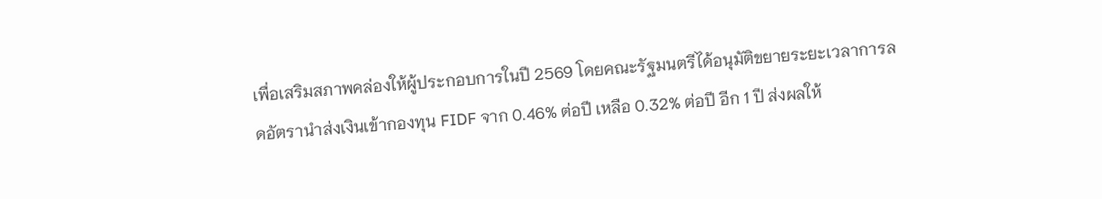เพื่อเสริมสภาพคล่องให้ผู้ประกอบการในปี 2569 โดยคณะรัฐมนตรีได้อนุมัติขยายระยะเวลาการลดอัตรานำส่งเงินเข้ากองทุน FIDF จาก 0.46% ต่อปี เหลือ 0.32% ต่อปี อีก 1 ปี ส่งผลให้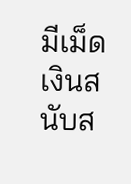มีเม็ดเงินสนับส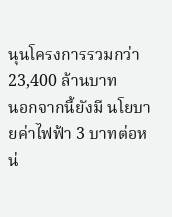นุนโครงการรวมกว่า 23,400 ล้านบาท
นอกจากนี้ยังมี นโยบายค่าไฟฟ้า 3 บาทต่อหน่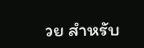วย สำหรับ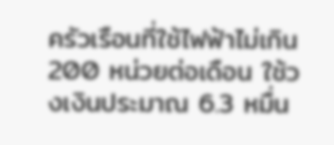ครัวเรือนที่ใช้ไฟฟ้าไม่เกิน 200 หน่วยต่อเดือน ใช้วงเงินประมาณ 6.3 หมื่น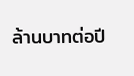ล้านบาทต่อปี